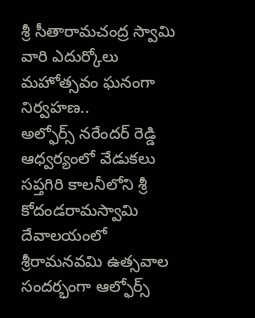శ్రీ సీతారామచంద్ర స్వామి వారి ఎదుర్కోలు మహోత్సవం ఘనంగా నిర్వహణ..
అల్ఫోర్స్ నరేందర్ రెడ్డి ఆధ్వర్యంలో వేడుకలు
సప్తగిరి కాలనీలోని శ్రీ కోదండరామస్వామి దేవాలయంలో శ్రీరామనవమి ఉత్సవాల సందర్భంగా ఆల్ఫోర్స్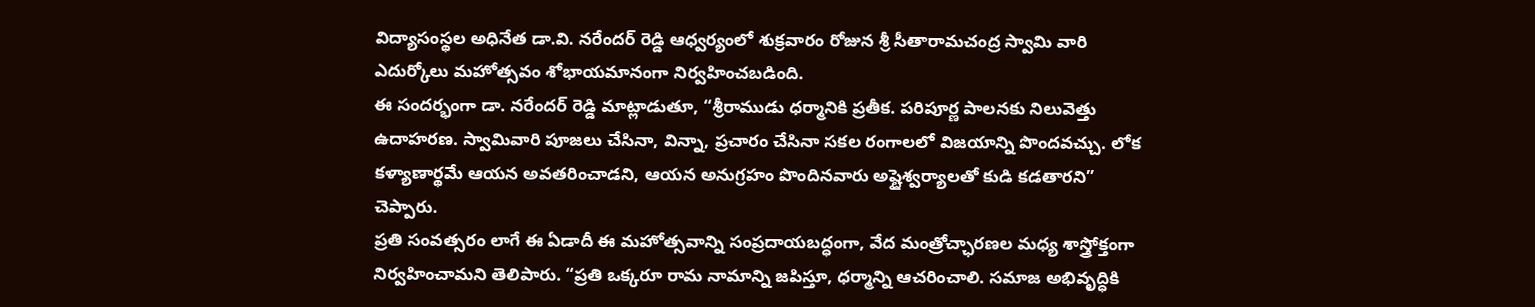విద్యాసంస్థల అధినేత డా.వి. నరేందర్ రెడ్డి ఆధ్వర్యంలో శుక్రవారం రోజున శ్రీ సీతారామచంద్ర స్వామి వారి ఎదుర్కోలు మహోత్సవం శోభాయమానంగా నిర్వహించబడింది.
ఈ సందర్భంగా డా. నరేందర్ రెడ్డి మాట్లాడుతూ, “శ్రీరాముడు ధర్మానికి ప్రతీక. పరిపూర్ణ పాలనకు నిలువెత్తు ఉదాహరణ. స్వామివారి పూజలు చేసినా, విన్నా, ప్రచారం చేసినా సకల రంగాలలో విజయాన్ని పొందవచ్చు. లోక కళ్యాణార్థమే ఆయన అవతరించాడని, ఆయన అనుగ్రహం పొందినవారు అష్టైశ్వర్యాలతో కుడి కడతారని” చెప్పారు.
ప్రతి సంవత్సరం లాగే ఈ ఏడాదీ ఈ మహోత్సవాన్ని సంప్రదాయబద్ధంగా, వేద మంత్రోచ్ఛారణల మధ్య శాస్త్రోక్తంగా నిర్వహించామని తెలిపారు. “ప్రతి ఒక్కరూ రామ నామాన్ని జపిస్తూ, ధర్మాన్ని ఆచరించాలి. సమాజ అభివృద్ధికి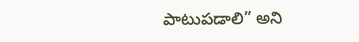పాటుపడాలి” అని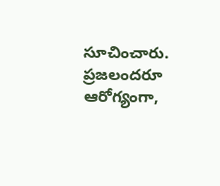సూచించారు. ప్రజలందరూ ఆరోగ్యంగా,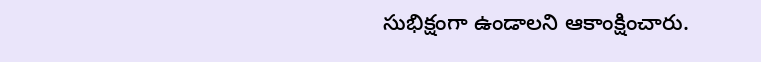సుభిక్షంగా ఉండాలని ఆకాంక్షించారు.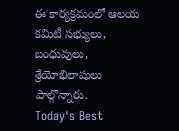ఈ కార్యక్రమంలో ఆలయ కమిటీ సభ్యులు, బంధువులు, శ్రేయోభిలాషులు పాల్గొన్నారు.
Today's Best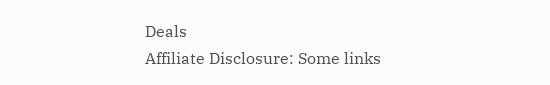Deals
Affiliate Disclosure: Some links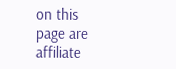on this page are affiliate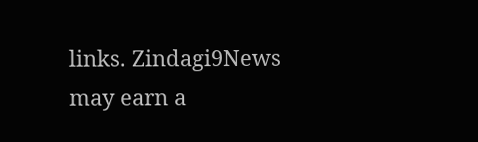links. Zindagi9News may earn a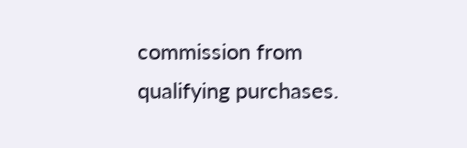commission from qualifying purchases.